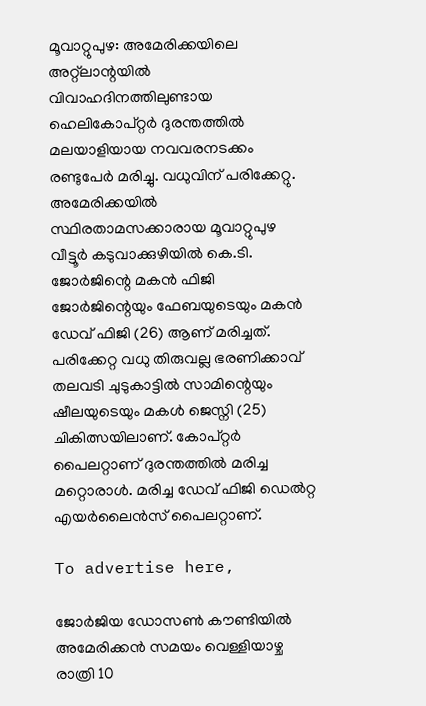മൂവാറ്റുപുഴ: അമേരിക്കയിലെ അറ്റ്ലാന്റയിൽ വിവാഹദിനത്തിലുണ്ടായ ഹെലികോപ്റ്റർ ദുരന്തത്തിൽ മലയാളിയായ നവവരനടക്കം രണ്ടുപേർ മരിച്ചു. വധുവിന് പരിക്കേറ്റു. അമേരിക്കയിൽ സ്ഥിരതാമസക്കാരായ മൂവാറ്റുപുഴ വീട്ടൂർ കടുവാക്കുഴിയിൽ കെ.ടി. ജോർജിന്റെ മകൻ ഫിജി ജോർജിന്റെയും ഫേബയുടെയും മകൻ ഡേവ് ഫിജി (26) ആണ് മരിച്ചത്. പരിക്കേറ്റ വധു തിരുവല്ല ഭരണിക്കാവ് തലവടി ചുടുകാട്ടിൽ സാമിന്റെയും ഷീലയുടെയും മകൾ ജെസ്നി (25) ചികിത്സയിലാണ്. കോപ്റ്റർ പൈലറ്റാണ് ദുരന്തത്തിൽ മരിച്ച മറ്റൊരാൾ. മരിച്ച ഡേവ് ഫിജി ഡെൽറ്റ എയർലൈൻസ് പൈലറ്റാണ്.

To advertise here,

ജോർജിയ ഡോസൺ കൗണ്ടിയിൽ അമേരിക്കൻ സമയം വെള്ളിയാഴ്ച രാത്രി 10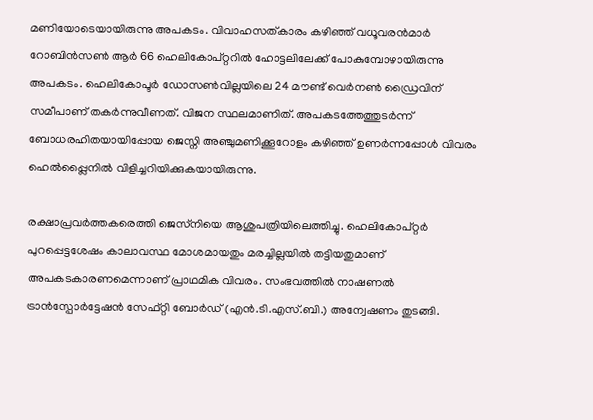മണിയോടെയായിരുന്നു അപകടം. വിവാഹസത്കാരം കഴിഞ്ഞ് വധൂവരൻമാർ റോബിൻസൺ ആർ 66 ഹെലികോപ്റ്ററിൽ ഹോട്ടലിലേക്ക് പോകുമ്പോഴായിരുന്നു അപകടം. ഹെലികോപ്ടർ ഡോസൺവില്ലയിലെ 24 മൗണ്ട് വെർനൺ ഡ്രൈവിന് സമീപാണ് തകർന്നുവീണത്. വിജന സ്ഥലമാണിത്. അപകടത്തേത്തുടർന്ന് ബോധരഹിതയായിപ്പോയ ജെസ്നി അഞ്ചുമണിക്കൂറോളം കഴിഞ്ഞ് ഉണർന്നപ്പോൾ വിവരം ഹെൽപ്പ്ലൈനിൽ വിളിച്ചറിയിക്കുകയായിരുന്നു.

രക്ഷാപ്രവർത്തകരെത്തി ജെസ്‌നിയെ ആശുപത്രിയിലെത്തിച്ചു. ഹെലികോപ്റ്റർ പുറപ്പെട്ടശേഷം കാലാവസ്ഥ മോശമായതും മരച്ചില്ലയിൽ തട്ടിയതുമാണ് അപകടകാരണമെന്നാണ് പ്രാഥമിക വിവരം. സംഭവത്തിൽ നാഷണൽ ട്രാൻസ്പോർട്ടേഷൻ സേഫ്റ്റി ബോർഡ് (എൻ.ടി.എസ്.ബി.) അന്വേഷണം തുടങ്ങി.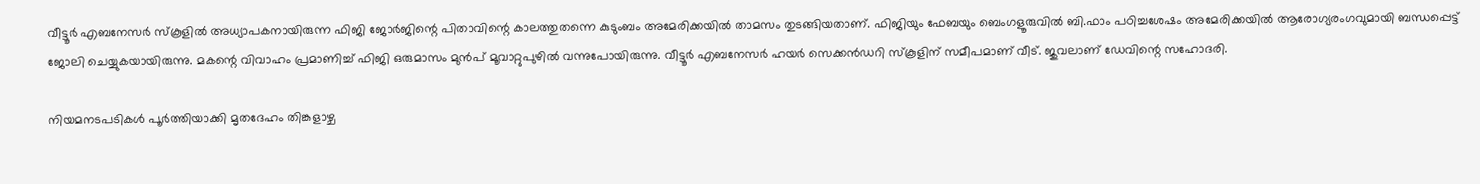വീട്ടൂർ എബനേസർ സ്‌കൂളിൽ അധ്യാപകനായിരുന്ന ഫിജി ജോർജിന്റെ പിതാവിന്റെ കാലത്തുതന്നെ കുടുംബം അമേരിക്കയിൽ താമസം തുടങ്ങിയതാണ്. ഫിജിയും ഫേബയും ബെംഗളൂരുവിൽ ബി.ഫാം പഠിച്ചശേഷം അമേരിക്കയിൽ ആരോഗ്യരംഗവുമായി ബന്ധപ്പെട്ട് ജോലി ചെയ്യുകയായിരുന്നു. മകന്റെ വിവാഹം പ്രമാണിച്ച് ഫിജി ഒരുമാസം മുൻപ് മൂവാറ്റുപുഴിൽ വന്നുപോയിരുന്നു. വീട്ടൂർ എബനേസർ ഹയർ സെക്കൻഡറി സ്‌കൂളിന് സമീപമാണ് വീട്. ജുവലാണ് ഡേവിന്റെ സഹോദരി.

നിയമനടപടികൾ പൂർത്തിയാക്കി മൃതദേഹം തിങ്കളാഴ്ച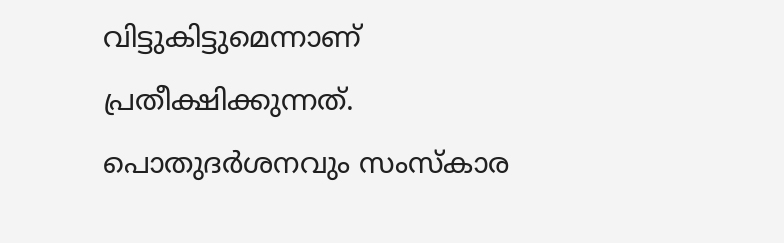വിട്ടുകിട്ടുമെന്നാണ് പ്രതീക്ഷിക്കുന്നത്. പൊതുദർശനവും സംസ്‌കാര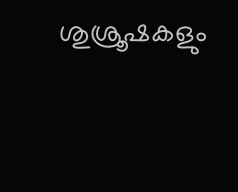ശുശ്രൂഷകളും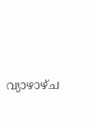വ്യാഴാഴ്ച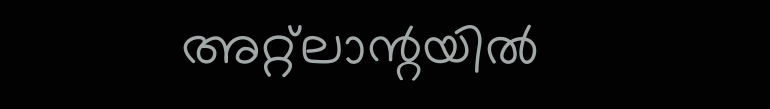അറ്റ്ലാന്റയിൽ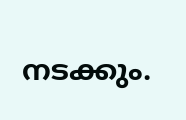നടക്കും.